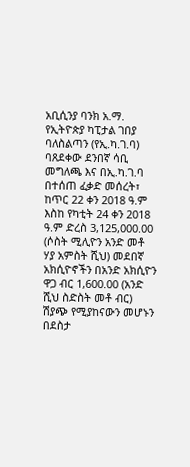አቢሲንያ ባንክ አ.ማ. የኢትዮጵያ ካፒታል ገበያ ባለስልጣን (የኢ.ካ.ገ.ባ) ባጸደቀው ደንበኛ ሳቢ መግለጫ እና በኢ.ካ.ገ.ባ በተሰጠ ፈቃድ መሰረት፣ ከጥር 22 ቀን 2018 ዓ.ም እስከ የካቲት 24 ቀን 2018 ዓ.ም ድረስ 3,125,000.00 (ሶስት ሚሊዮን አንድ መቶ ሃያ አምስት ሺህ) መደበኛ አክሲዮኖችን በአንድ አክሲዮን ዋጋ ብር 1,600.00 (አንድ ሺህ ስድስት መቶ ብር) ሽያጭ የሚያከናውን መሆኑን በደስታ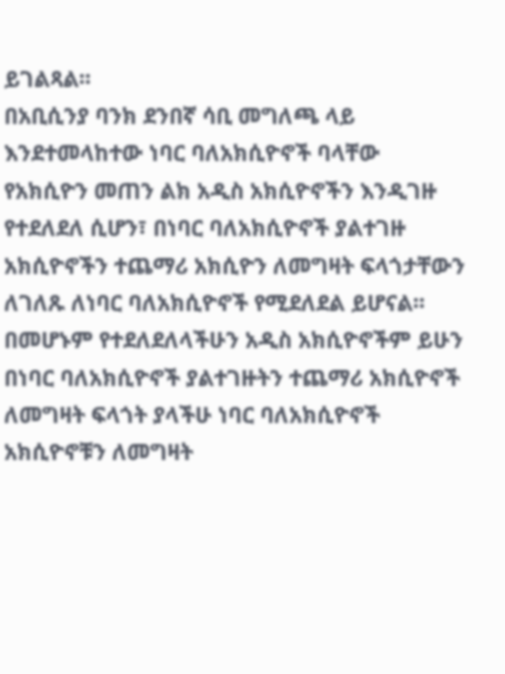ይገልጻል፡፡
በአቢሲንያ ባንክ ደንበኛ ሳቢ መግለጫ ላይ እንደተመላከተው ነባር ባለአክሲዮኖች ባላቸው የአክሲዮን መጠን ልክ አዲስ አክሲዮኖችን እንዲገዙ የተደለደለ ሲሆን፣ በነባር ባለአክሲዮኖች ያልተገዙ አክሲዮኖችን ተጨማሪ አክሲዮን ለመግዛት ፍላጎታቸውን ለገለጹ ለነባር ባለአክሲዮኖች የሚደለደል ይሆናል፡፡ በመሆኑም የተደለደለላችሁን አዲስ አክሲዮኖችም ይሁን በነባር ባለአክሲዮኖች ያልተገዙትን ተጨማሪ አክሲዮኖች ለመግዛት ፍላጎት ያላችሁ ነባር ባለአክሲዮኖች አክሲዮኖቹን ለመግዛት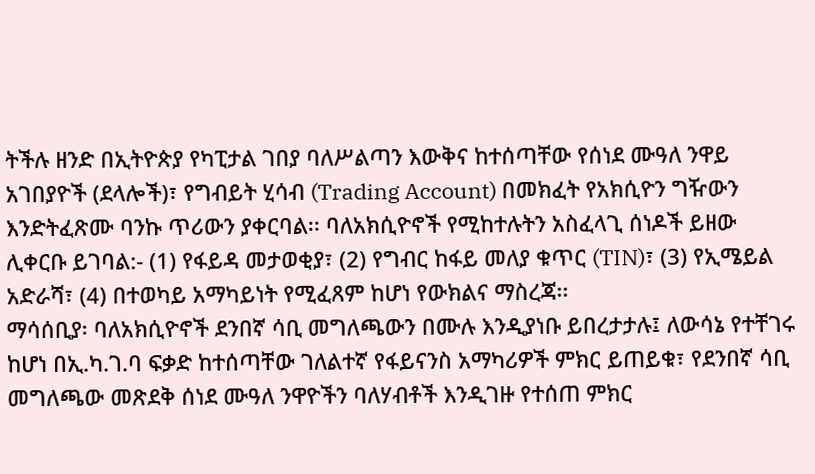ትችሉ ዘንድ በኢትዮጵያ የካፒታል ገበያ ባለሥልጣን እውቅና ከተሰጣቸው የሰነደ ሙዓለ ንዋይ አገበያዮች (ደላሎች)፣ የግብይት ሂሳብ (Trading Account) በመክፈት የአክሲዮን ግዥውን እንድትፈጽሙ ባንኩ ጥሪውን ያቀርባል፡፡ ባለአክሲዮኖች የሚከተሉትን አስፈላጊ ሰነዶች ይዘው ሊቀርቡ ይገባል:- (1) የፋይዳ መታወቂያ፣ (2) የግብር ከፋይ መለያ ቁጥር (TIN)፣ (3) የኢሜይል አድራሻ፣ (4) በተወካይ አማካይነት የሚፈጸም ከሆነ የውክልና ማስረጃ፡፡
ማሳሰቢያ፡ ባለአክሲዮኖች ደንበኛ ሳቢ መግለጫውን በሙሉ እንዲያነቡ ይበረታታሉ፤ ለውሳኔ የተቸገሩ ከሆነ በኢ.ካ.ገ.ባ ፍቃድ ከተሰጣቸው ገለልተኛ የፋይናንስ አማካሪዎች ምክር ይጠይቁ፣ የደንበኛ ሳቢ መግለጫው መጽደቅ ሰነደ ሙዓለ ንዋዮችን ባለሃብቶች እንዲገዙ የተሰጠ ምክር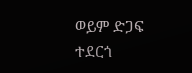ወይም ድጋፍ ተደርጎ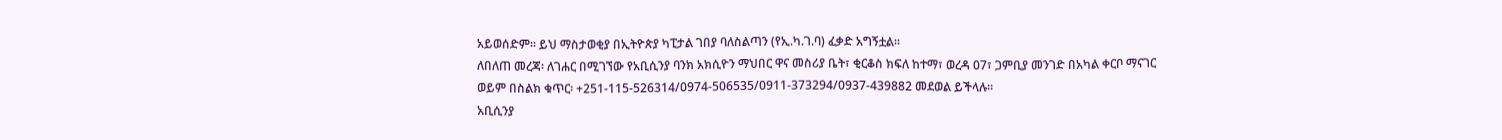አይወሰድም፡፡ ይህ ማስታወቂያ በኢትዮጵያ ካፒታል ገበያ ባለስልጣን (የኢ.ካ.ገ.ባ) ፈቃድ አግኝቷል፡፡
ለበለጠ መረጃ፡ ለገሐር በሚገኘው የአቢሲንያ ባንክ አክሲዮን ማህበር ዋና መስሪያ ቤት፣ ቂርቆስ ክፍለ ከተማ፣ ወረዳ 07፣ ጋምቢያ መንገድ በአካል ቀርቦ ማናገር ወይም በስልክ ቁጥር፡ +251-115-526314/0974-506535/0911-373294/0937-439882 መደወል ይችላሉ፡፡
አቢሲንያ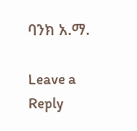ባንክ አ.ማ.

Leave a Reply